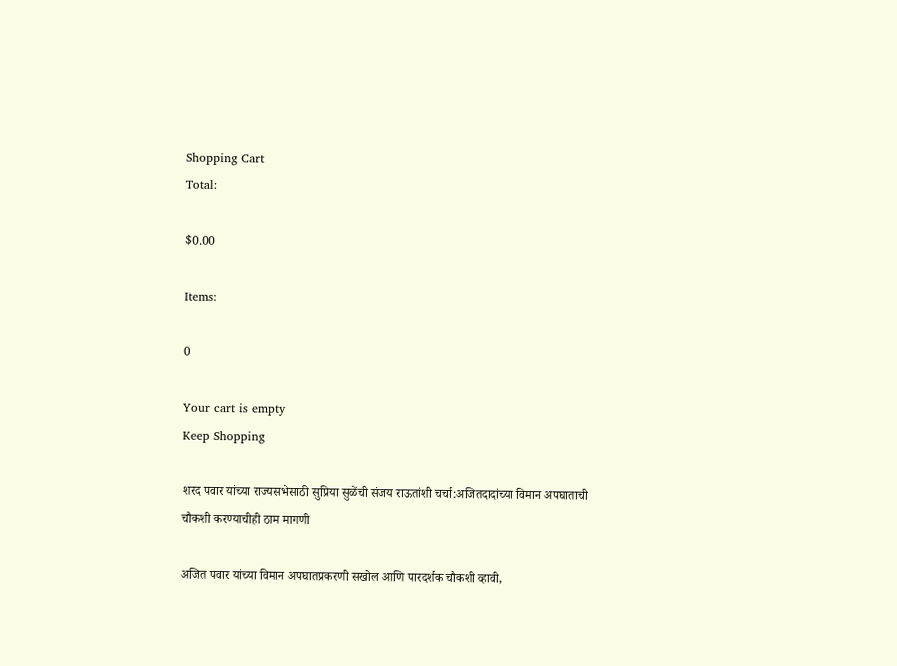Shopping Cart
Total:

$0.00

Items:

0

Your cart is empty
Keep Shopping

शरद पवार यांच्या राज्यसभेसाठी सुप्रिया सुळेंची संजय राऊतांशी चर्चा:अजितदादांच्या विमान अपघाताची चौकशी करण्याचीही ठाम मागणी

अजित पवार यांच्या विमान अपघातप्रकरणी सखोल आणि पारदर्शक चौकशी व्हावी,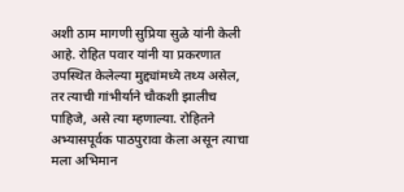अशी ठाम मागणी सुप्रिया सुळे यांनी केली आहे. रोहित पवार यांनी या प्रकरणात उपस्थित केलेल्या मुद्द्यांमध्ये तथ्य असेल, तर त्याची गांभीर्याने चौकशी झालीच पाहिजे, असे त्या म्हणाल्या. रोहितने अभ्यासपूर्वक पाठपुरावा केला असून त्याचा मला अभिमान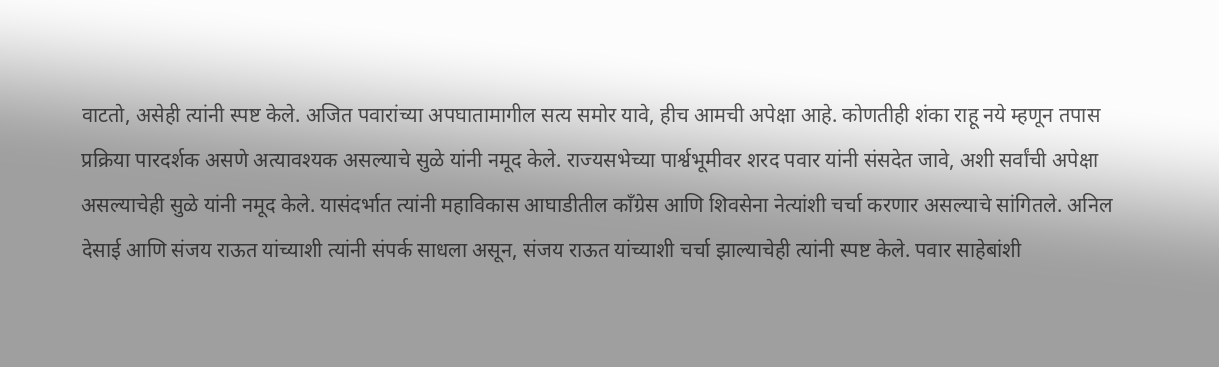वाटतो, असेही त्यांनी स्पष्ट केले. अजित पवारांच्या अपघातामागील सत्य समोर यावे, हीच आमची अपेक्षा आहे. कोणतीही शंका राहू नये म्हणून तपास प्रक्रिया पारदर्शक असणे अत्यावश्यक असल्याचे सुळे यांनी नमूद केले. राज्यसभेच्या पार्श्वभूमीवर शरद पवार यांनी संसदेत जावे, अशी सर्वांची अपेक्षा असल्याचेही सुळे यांनी नमूद केले. यासंदर्भात त्यांनी महाविकास आघाडीतील काँग्रेस आणि शिवसेना नेत्यांशी चर्चा करणार असल्याचे सांगितले. अनिल देसाई आणि संजय राऊत यांच्याशी त्यांनी संपर्क साधला असून, संजय राऊत यांच्याशी चर्चा झाल्याचेही त्यांनी स्पष्ट केले. पवार साहेबांशी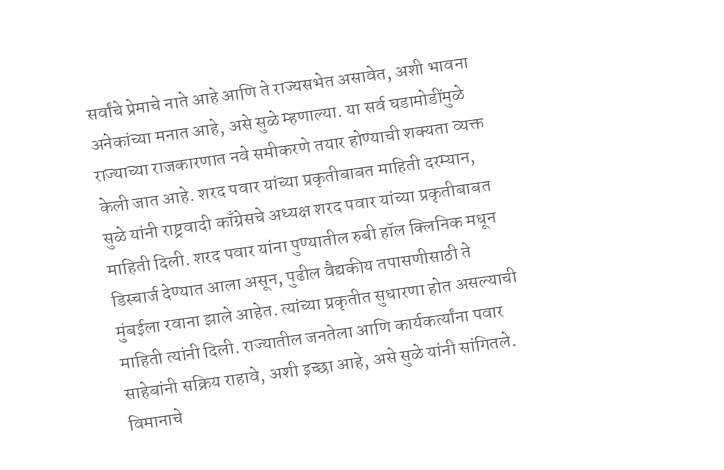सर्वांचे प्रेमाचे नाते आहे आणि ते राज्यसभेत असावेत, अशी भावना अनेकांच्या मनात आहे, असे सुळे म्हणाल्या. या सर्व घडामोडींमुळे राज्याच्या राजकारणात नवे समीकरणे तयार होण्याची शक्यता व्यक्त केली जात आहे. शरद पवार यांच्या प्रकृतीबाबत माहिती दरम्यान, सुळे यांनी राष्ट्रवादी काँग्रेसचे अध्यक्ष शरद पवार यांच्या प्रकृतीबाबत माहिती दिली. शरद पवार यांना पुण्यातील रुबी हॉल क्लिनिक मधून डिस्चार्ज देण्यात आला असून, पुढील वैद्यकीय तपासणीसाठी ते मुंबईला रवाना झाले आहेत. त्यांच्या प्रकृतीत सुधारणा होत असल्याची माहिती त्यांनी दिली. राज्यातील जनतेला आणि कार्यकर्त्यांना पवार साहेबांनी सक्रिय राहावे, अशी इच्छा आहे, असे सुळे यांनी सांगितले. विमानाचे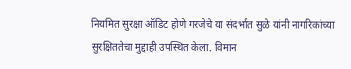नियमित सुरक्षा ऑडिट होणे गरजेचे या संदर्भात सुळे यांनी नागरिकांच्या सुरक्षिततेचा मुद्दाही उपस्थित केला. विमान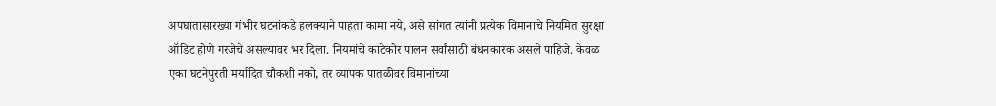अपघातासारख्या गंभीर घटनांकडे हलक्याने पाहता कामा नये, असे सांगत त्यांनी प्रत्येक विमानाचे नियमित सुरक्षा ऑडिट होणे गरजेचे असल्यावर भर दिला. नियमांचे काटेकोर पालन सर्वांसाठी बंधनकारक असले पाहिजे. केवळ एका घटनेपुरती मर्यादित चौकशी नको, तर व्यापक पातळीवर विमानांच्या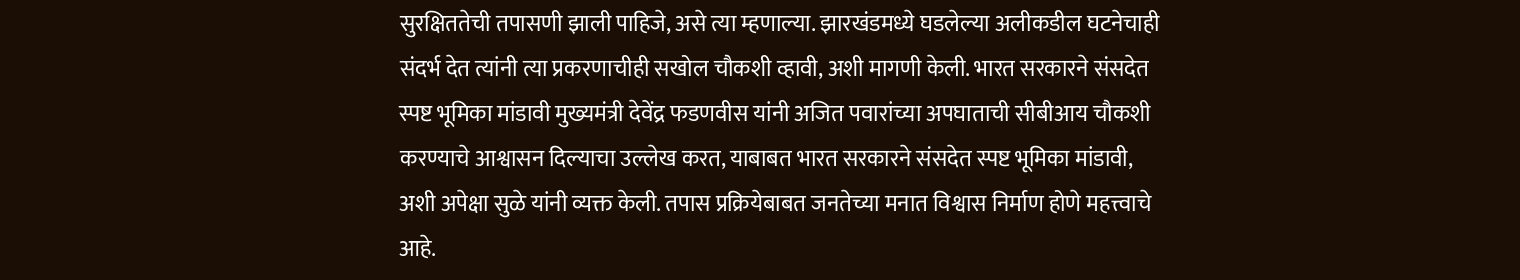सुरक्षिततेची तपासणी झाली पाहिजे, असे त्या म्हणाल्या. झारखंडमध्ये घडलेल्या अलीकडील घटनेचाही संदर्भ देत त्यांनी त्या प्रकरणाचीही सखोल चौकशी व्हावी, अशी मागणी केली. भारत सरकारने संसदेत स्पष्ट भूमिका मांडावी मुख्यमंत्री देवेंद्र फडणवीस यांनी अजित पवारांच्या अपघाताची सीबीआय चौकशी करण्याचे आश्वासन दिल्याचा उल्लेख करत, याबाबत भारत सरकारने संसदेत स्पष्ट भूमिका मांडावी, अशी अपेक्षा सुळे यांनी व्यक्त केली. तपास प्रक्रियेबाबत जनतेच्या मनात विश्वास निर्माण होणे महत्त्वाचे आहे.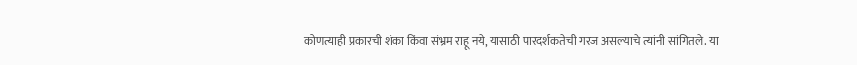कोणत्याही प्रकारची शंका किंवा संभ्रम राहू नये, यासाठी पारदर्शकतेची गरज असल्याचे त्यांनी सांगितले. या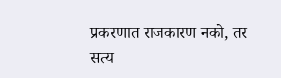प्रकरणात राजकारण नको, तर सत्य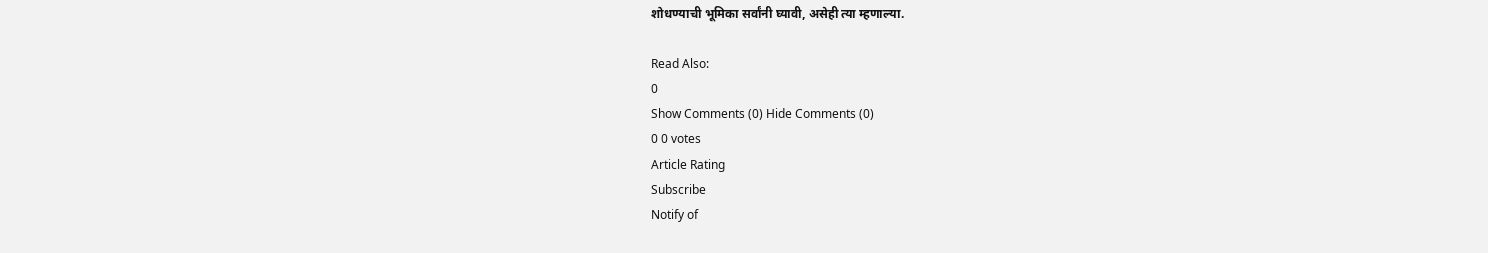शोधण्याची भूमिका सर्वांनी घ्यावी, असेही त्या म्हणाल्या.

Read Also:
0
Show Comments (0) Hide Comments (0)
0 0 votes
Article Rating
Subscribe
Notify of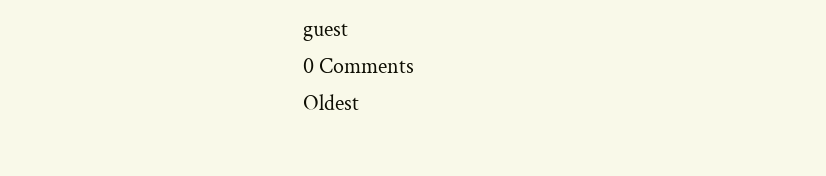guest
0 Comments
Oldest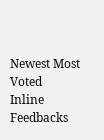Newest Most Voted
Inline Feedbacks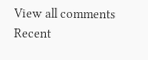View all comments
Recent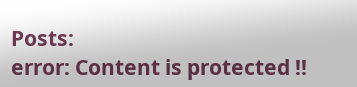Posts:
error: Content is protected !!